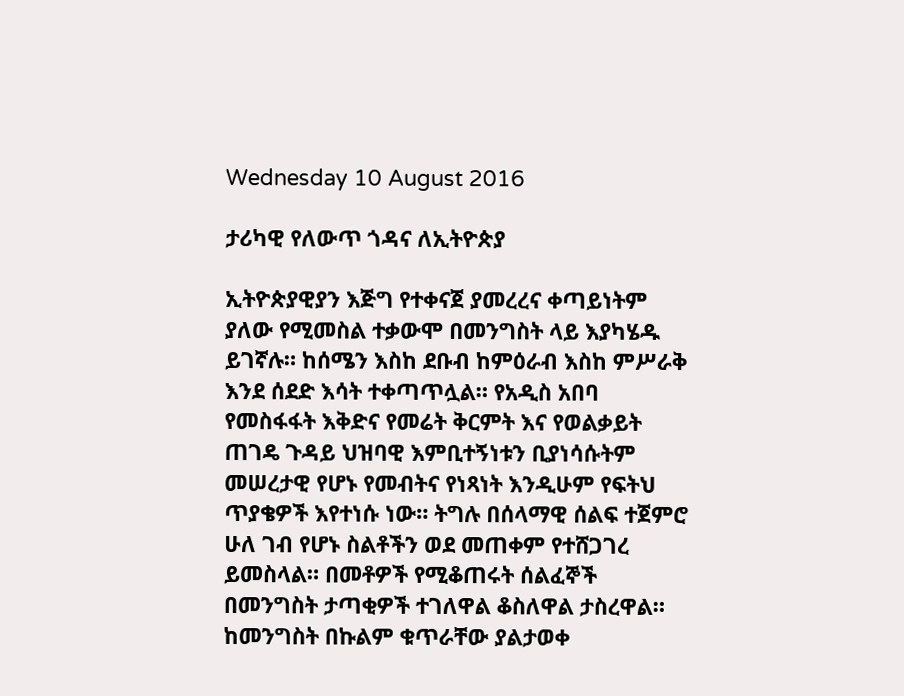Wednesday 10 August 2016

ታሪካዊ የለውጥ ጎዳና ለኢትዮጵያ

ኢትዮጵያዊያን እጅግ የተቀናጀ ያመረረና ቀጣይነትም ያለው የሚመስል ተቃውሞ በመንግስት ላይ እያካሄዱ ይገኛሉ። ከሰሜን እስከ ደቡብ ከምዕራብ እስከ ምሥራቅ እንደ ሰደድ እሳት ተቀጣጥሏል። የአዲስ አበባ የመስፋፋት እቅድና የመሬት ቅርምት እና የወልቃይት ጠገዴ ጉዳይ ህዝባዊ እምቢተኝነቱን ቢያነሳሱትም መሠረታዊ የሆኑ የመብትና የነጻነት እንዲሁም የፍትህ ጥያቄዎች እየተነሱ ነው። ትግሉ በሰላማዊ ሰልፍ ተጀምሮ ሁለ ገብ የሆኑ ስልቶችን ወደ መጠቀም የተሸጋገረ ይመስላል። በመቶዎች የሚቆጠሩት ሰልፈኞች በመንግስት ታጣቂዎች ተገለዋል ቆስለዋል ታስረዋል። ከመንግስት በኩልም ቁጥራቸው ያልታወቀ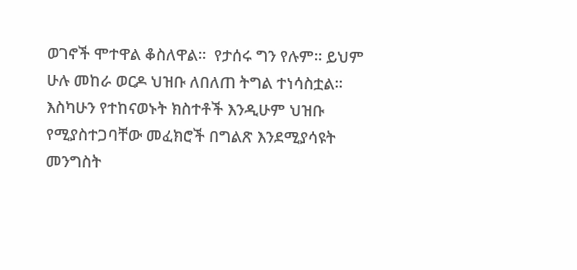ወገኖች ሞተዋል ቆስለዋል።  የታሰሩ ግን የሉም። ይህም ሁሉ መከራ ወርዶ ህዝቡ ለበለጠ ትግል ተነሳስቷል። እስካሁን የተከናወኑት ክስተቶች እንዲሁም ህዝቡ የሚያስተጋባቸው መፈክሮች በግልጽ እንደሚያሳዩት መንግስት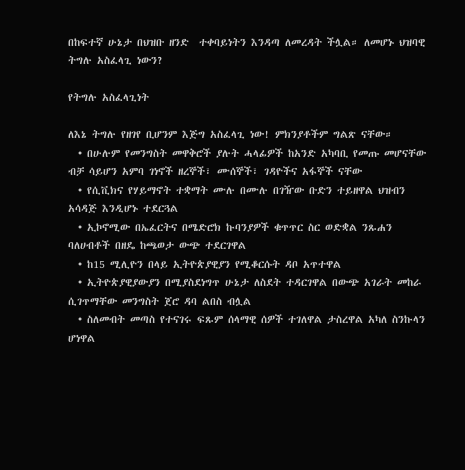በከፍተኛ ሁኔታ በህዝቡ ዘንድ  ተቀባይነትን እንዳጣ ለመረዳት ችሏል። ለመሆኑ ህዝባዊ ትግሉ አስፈላጊ ነውን?

የትግሉ አስፈላጊነት

ለእኔ ትግሉ የዘገየ ቢሆንም እጅግ አስፈላጊ ነው! ምክንያቶችም ግልጽ ናቸው።
  • በሁሉም የመንግስት መዋቅሮች ያሉት ሓላፊዎች ከአንድ አካባቢ የመጡ መሆናቸው ብቻ ሳይሆን አምባ ገነኖች ዘረኞች፣ ሙሰኞች፣ ገዳዮችና አፋኞች ናቸው
  • የሲቪክና የሃይማኖት ተቋማት ሙሉ በሙሉ በገዥው ቡድን ተይዘዋል ህዝብን አሳዳጅ እንዲሆኑ ተደርጓል
  • ኢኮኖሚው በኤፈርትና በሜድሮክ ኩባንያዎች ቁጥጥር ስር ወድቋል ንጹሐን ባለሀብቶች በዘዴ ከጫወታ ውጭ ተደርገዋል
  • ከ15 ሚሊዮን በላይ ኢትዮጵያዊያን የሚቆርሱት ዳቦ አጥተዋል
  • ኢትዮጵያዊያውያን በሚያስደነግጥ ሁኔታ ለስደት ተዳርገዋል በውጭ አገራት መከራ ሲገጥማቸው መንግስት ጀሮ ዳባ ልበስ ብሏል
  • ስለመብት መጣስ የተናገሩ ፍጹም ሰላማዊ ሰዎች ተገለዋል ታስረዋል አካለ ስንኩላን ሆነዋል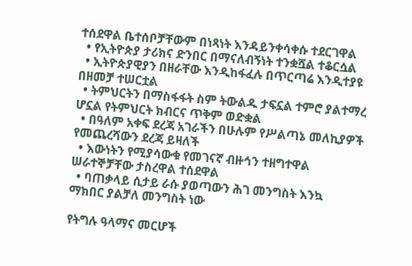ተሰደዋል ቤተሰቦቻቸውም በነጻነት እንዳይንቀሳቀሱ ተደርገዋል
  • የኢትዮጵያ ታሪክና ድንበር በማናለብኝነት ተንቋሿል ተቆርሷል
  • ኢትዮጵያዊያን በዘራቸው እንዲከፋፈሉ በጥርጣሬ እንዲተያዩ በዘመቻ ተሠርቷል
  • ትምህርትን በማስፋፋት ስም ትውልዱ ታፍኗል ተምሮ ያልተማረ ሆኗል የትምህርት ክብርና ጥቅም ወድቋል
  • በዓለም አቀፍ ደረጃ አገራችን በሁሉም የሥልጣኔ መለኪያዎች የመጨረሻውን ደረጃ ይዛለች
  • እውነትን የሚያሳውቁ የመገናኛ ብዙኅን ተዘግተዋል ሠራተኞቻቸው ታስረዋል ተሰደዋል
  • ባጠቃላይ ሲታይ ራሱ ያወጣውን ሕገ መንግስት እንኳ ማክበር ያልቻለ መንግስት ነው

የትግሉ ዓላማና መርሆች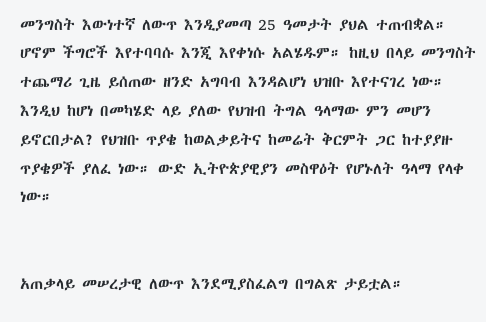መንግስት እውነተኛ ለውጥ እንዲያመጣ 25 ዓመታት ያህል ተጠብቋል። ሆኖም ችግሮች እየተባባሱ እንጂ እየቀነሱ አልሄዱም። ከዚህ በላይ መንግስት ተጨማሪ ጊዜ ይሰጠው ዘንድ አግባብ እንዳልሆነ ህዝቡ እየተናገረ ነው። እንዲህ ከሆነ በመካሄድ ላይ ያለው የህዝብ ትግል ዓላማው ምን መሆን ይኖርበታል? የህዝቡ ጥያቄ ከወልቃይትና ከመሬት ቅርምት ጋር ከተያያዙ ጥያቄዎች ያለፈ ነው። ውድ ኢትዮጵያዊያን መስዋዕት የሆኑለት ዓላማ የላቀ  ነው።


አጠቃላይ መሠረታዊ ለውጥ እንደሚያስፈልግ በግልጽ ታይቷል።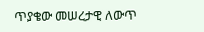ጥያቄው መሠረታዊ ለውጥ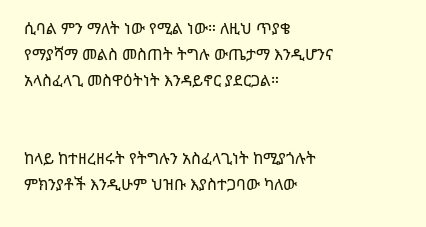ሲባል ምን ማለት ነው የሚል ነው። ለዚህ ጥያቄ የማያሻማ መልስ መስጠት ትግሉ ውጤታማ እንዲሆንና አላስፈላጊ መስዋዕትነት እንዳይኖር ያደርጋል።


ከላይ ከተዘረዘሩት የትግሉን አስፈላጊነት ከሚያጎሉት ምክንያቶች እንዲሁም ህዝቡ እያስተጋባው ካለው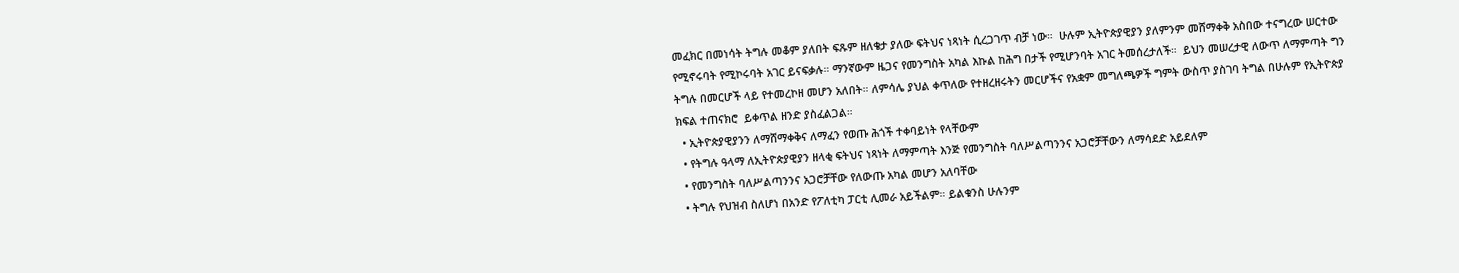መፈክር በመነሳት ትግሉ መቆም ያለበት ፍጹም ዘለቄታ ያለው ፍትህና ነጻነት ሲረጋገጥ ብቻ ነው።  ሁሉም ኢትዮጵያዊያን ያለምንም መሸማቀቅ አስበው ተናግረው ሠርተው የሚኖሩባት የሚኮሩባት አገር ይናፍቃሉ። ማንኛውም ዜጋና የመንግስት አካል እኩል ከሕግ በታች የሚሆንባት አገር ትመሰረታለች።  ይህን መሠረታዊ ለውጥ ለማምጣት ግን ትግሉ በመርሆች ላይ የተመረኮዘ መሆን አለበት። ለምሳሌ ያህል ቀጥለው የተዘረዘሩትን መርሆችና የአቋም መግለጫዎች ግምት ውስጥ ያስገባ ትግል በሁሉም የኢትዮጵያ ክፍል ተጠናክሮ  ይቀጥል ዘንድ ያስፈልጋል።
  • ኢትዮጵያዊያንን ለማሸማቀቅና ለማፈን የወጡ ሕጎች ተቀባይነት የላቸውም
  • የትግሉ ዓላማ ለኢትዮጵያዊያን ዘላቂ ፍትህና ነጻነት ለማምጣት እንጅ የመንግስት ባለሥልጣንንና አጋሮቻቸውን ለማሳደድ አይደለም
  • የመንግስት ባለሥልጣንንና አጋሮቻቸው የለውጡ አካል መሆን አለባቸው
  • ትግሉ የህዝብ ስለሆነ በአንድ የፖለቲካ ፓርቲ ሊመራ አይችልም። ይልቁንስ ሁሉንም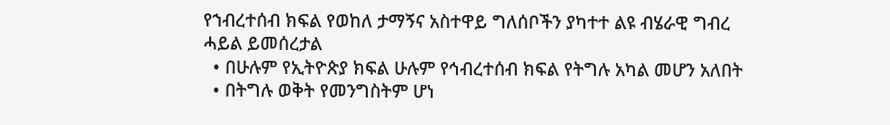የኀብረተሰብ ክፍል የወከለ ታማኝና አስተዋይ ግለሰቦችን ያካተተ ልዩ ብሄራዊ ግብረ ሓይል ይመሰረታል
  • በሁሉም የኢትዮጵያ ክፍል ሁሉም የኅብረተሰብ ክፍል የትግሉ አካል መሆን አለበት
  • በትግሉ ወቅት የመንግስትም ሆነ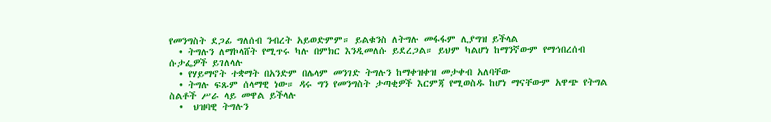የመንግስት ደጋፊ ግለሰብ ንብረት አይወድምም። ይልቁንስ ለትግሉ መፋፋም ሊያግዝ ይችላል
  • ትግሉን ለማኮላሸት የሚጥሩ ካሉ በምክር እንዲመለሱ ይደረጋል። ይህም ካልሆነ ከማንኛውም የማኅበረሰብ ሱታፌዎች ይገለላሉ
  • የሃይማኖት ተቋማት በአንድም በሌላም መንገድ ትግሉን ከማቀዝቀዝ መታቀብ አለባቸው
  • ትግሉ ፍጹም ሰላማዊ ነው። ዳሩ ግን የመንግስት ታጣቂዎች እርምጃ የሚወስዱ ከሆነ ማናቸውም አዋጭ የትግል ስልቶች ሥራ ላይ መዋል ይችላሉ
  •  ህዝባዊ ትግሉን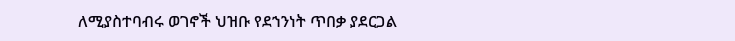ለሚያስተባብሩ ወገኖች ህዝቡ የደኀንነት ጥበቃ ያደርጋል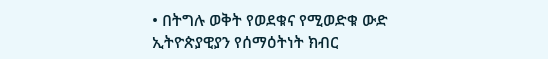• በትግሉ ወቅት የወደቁና የሚወድቁ ውድ ኢትዮጵያዊያን የሰማዕትነት ክብር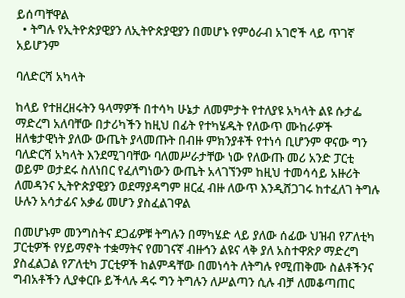ይሰጣቸዋል
  • ትግሉ የኢትዮጵያዊያን ለኢትዮጵያዊያን በመሆኑ የምዕራብ አገሮች ላይ ጥገኛ አይሆንም

ባለድርሻ አካላት

ከላይ የተዘረዘሩትን ዓላማዎች በተሳካ ሁኔታ ለመምታት የተለያዩ አካላት ልዩ ሱታፌ ማድረግ አለባቸው በታሪካችን ከዚህ በፊት የተካሄዱት የለውጥ ሙከራዎች ዘለቄታዊነት ያለው ውጤት ያላመጡት በብዙ ምክንያቶች የተነሳ ቢሆንም ዋናው ግን ባለድርሻ አካላት እንደሚገባቸው ባለመሥራታቸው ነው የለውጡ መሪ አንድ ፓርቲ ወይም ወታደሩ ስለነበር የፈለግነውን ውጤት አላገኘንም ከዚህ ተመሳሳይ አዙሪት ለመዳንና ኢትዮጵያዊያን ወደማያዳግም ዘርፈ ብዙ ለውጥ እንዲሸጋገሩ ከተፈለገ ትግሉ ሁሉን አሳታፊና አቃፊ መሆን ያስፈልገዋል

በመሆኑም መንግስትና ደጋፊዎቹ ትግሉን በማካሄድ ላይ ያለው ሰፊው ህዝብ የፖለቲካ ፓርቲዎች የሃይማኖት ተቋማትና የመገናኛ ብዙኅን ልዩና ላቅ ያለ አስተዋጽዖ ማድረግ ያስፈልጋል የፖለቲካ ፓርቲዎች ከልምዳቸው በመነሳት ለትግሉ የሚጠቅሙ ስልቶችንና ግብአቶችን ሊያቀርቡ ይችላሉ ዳሩ ግን ትግሉን ለሥልጣን ሲሉ ብቻ ለመቆጣጠር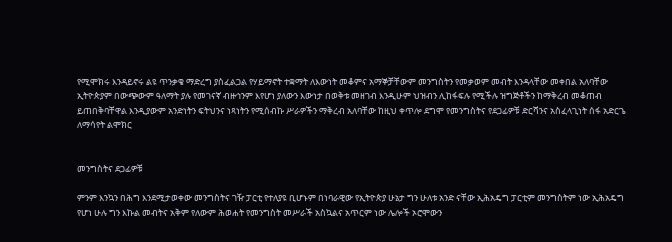የሚሞክሩ እንዳይኖሩ ልዩ ጥንቃቄ ማድረግ ያስፈልጋል የሃይማኖት ተቋማት ለእውነት መቆምና አማኞቻቸውም መንግስትን የመቃወም መብት እንዳላቸው መቀበል አለባቸው ኢትዮጵያም በውጭውም ዓለማት ያሉ የመገናኛ ብዙኅንም እየሆነ ያለውን እውነታ በወቅቱ መዘገብ እንዲሁም ህዝብን ሊከፋፍሉ የሚችሉ ዝግጅቶችን ከማቅረብ መቆጠብ ይጠበቅባቸዋል እንዲያውም አንድነትን ፍትህንና ነጻነትን የሚሰብኩ ሥራዎችን ማቅረብ አለባቸው ከዚህ ቀጥሎ ደግሞ የመንግስትና የደጋፊዎቹ ድርሻንና አስፈላጊነት ሰፋ አድርጌ ለማሳየት ልሞክር


መንግስትና ደጋፊዎቹ

ምንም እንኳን በሕግ እንደሚታወቀው መንግስትና ገዥ ፓርቲ የተለያዩ ቢሆኑም በነባራዊው የኢትዮጵያ ሁኔታ ግን ሁለቱ አንድ ናቸው ኢሕአዴግ ፓርቲም መንግስትም ነው ኢሕአዴግ የሆነ ሁሉ ግን እኩል መብትና አቅም የለውም ሕወሐት የመንግስት መሥራች አስኳልና አጥርም ነው ሌሎች ኦሮሞውን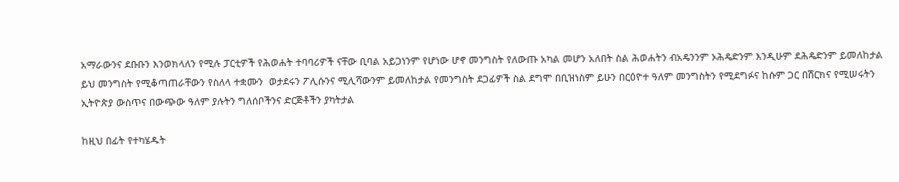አማራውንና ደቡቡን እንወክላለን የሚሉ ፓርቲዎች የሕወሐት ተባባሪዎች ናቸው ቢባል አይጋነንም የሆነው ሆኖ መንግስት የለውጡ አካል መሆን አለበት ስል ሕወሐትን ብአዴንንም ኦሕዴድንም እንዲሁም ደሕዴድንም ይመለከታል ይህ መንግስት የሚቆጣጠራቸውን የስለላ ተቋሙን  ወታደሩን ፖሊሱንና ሚሊሻውንም ይመለከታል የመንግስት ደጋፊዎች ስል ደግሞ በቢዝነስም ይሁን በርዕዮተ ዓለም መንግስትን የሚደግፉና ከሱም ጋር በሽርክና የሚሠሩትን ኢትዮጵያ ውስጥና በውጭው ዓለም ያሉትን ግለሰቦችንና ድርጅቶችን ያካትታል

ከዚህ በፊት የተካሄዱት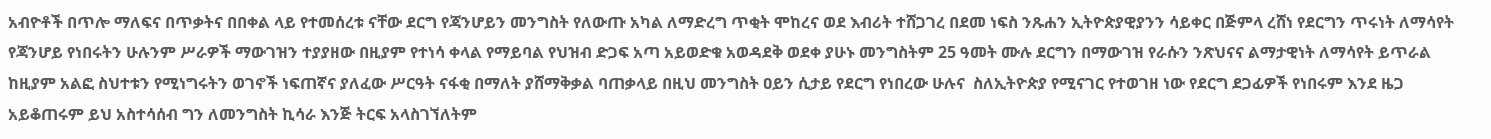አብዮቶች በጥሎ ማለፍና በጥቃትና በበቀል ላይ የተመሰረቱ ናቸው ደርግ የጃንሆይን መንግስት የለውጡ አካል ለማድረግ ጥቂት ሞከረና ወደ እብሪት ተሸጋገረ በደመ ነፍስ ንጹሐን ኢትዮጵያዊያንን ሳይቀር በጅምላ ረሸነ የደርግን ጥሩነት ለማሳየት የጃንሆይ የነበሩትን ሁሉንም ሥራዎች ማውገዝን ተያያዘው በዚያም የተነሳ ቀላል የማይባል የህዝብ ድጋፍ አጣ አይወድቁ አወዳደቅ ወደቀ ያሁኑ መንግስትም 25 ዓመት ሙሉ ደርግን በማውገዝ የራሱን ንጽህናና ልማታዊነት ለማሳየት ይጥራል ከዚያም አልፎ ስህተቱን የሚነግሩትን ወገኖች ነፍጠኛና ያለፈው ሥርዓት ናፋቂ በማለት ያሸማቅቃል ባጠቃላይ በዚህ መንግስት ዐይን ሲታይ የደርግ የነበረው ሁሉና  ስለኢትዮጵያ የሚናገር የተወገዘ ነው የደርግ ደጋፊዎች የነበሩም እንደ ዜጋ አይቆጠሩም ይህ አስተሳሰብ ግን ለመንግስት ኪሳራ እንጅ ትርፍ አላስገኘለትም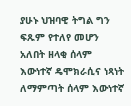ያሁኑ ህዝባዊ ትግል ግን ፍጹም የተለየ መሆን አለበት ዘላቂ ሰላም እውነተኛ ዴሞክራሲና ነጻነት ለማምጣት ሰላም እውነተኛ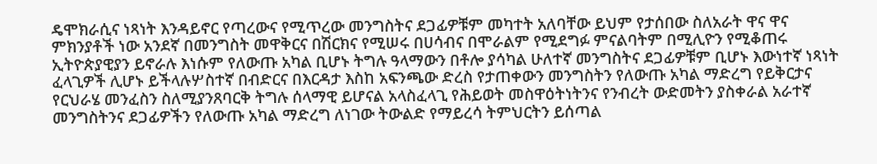ዴሞክራሲና ነጻነት እንዳይኖር የጣረውና የሚጥረው መንግስትና ደጋፊዎቹም መካተት አለባቸው ይህም የታሰበው ስለአራት ዋና ዋና ምክንያቶች ነው አንደኛ በመንግስት መዋቅርና በሽርክና የሚሠሩ በሀሳብና በሞራልም የሚደግፉ ምናልባትም በሚሊዮን የሚቆጠሩ ኢትዮጵያዊያን ይኖራሉ እነሱም የለውጡ አካል ቢሆኑ ትግሉ ዓላማውን በቶሎ ያሳካል ሁለተኛ መንግስትና ደጋፊዎቹም ቢሆኑ እውነተኛ ነጻነት ፈላጊዎች ሊሆኑ ይችላሉሦስተኛ በብድርና በእርዳታ እስከ አፍንጫው ድረስ የታጠቀውን መንግስትን የለውጡ አካል ማድረግ የይቅርታና የርህራሄ መንፈስን ስለሚያንጸባርቅ ትግሉ ሰላማዊ ይሆናል አላስፈላጊ የሕይወት መስዋዕትነትንና የንብረት ውድመትን ያስቀራል አራተኛ መንግስትንና ደጋፊዎችን የለውጡ አካል ማድረግ ለነገው ትውልድ የማይረሳ ትምህርትን ይሰጣል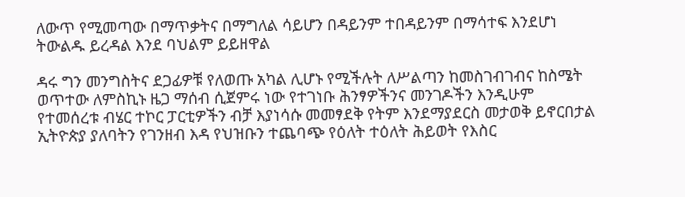ለውጥ የሚመጣው በማጥቃትና በማግለል ሳይሆን በዳይንም ተበዳይንም በማሳተፍ እንደሆነ ትውልዱ ይረዳል እንደ ባህልም ይይዘዋል

ዳሩ ግን መንግስትና ደጋፊዎቹ የለወጡ አካል ሊሆኑ የሚችሉት ለሥልጣን ከመስገብገብና ከስሜት ወጥተው ለምስኪኑ ዜጋ ማሰብ ሲጀምሩ ነው የተገነቡ ሕንፃዎችንና መንገዶችን እንዲሁም የተመሰረቱ ብሄር ተኮር ፓርቲዎችን ብቻ እያነሳሱ መመፃደቅ የትም እንደማያደርስ መታወቅ ይኖርበታል ኢትዮጵያ ያለባትን የገንዘብ እዳ የህዝቡን ተጨባጭ የዕለት ተዕለት ሕይወት የእስር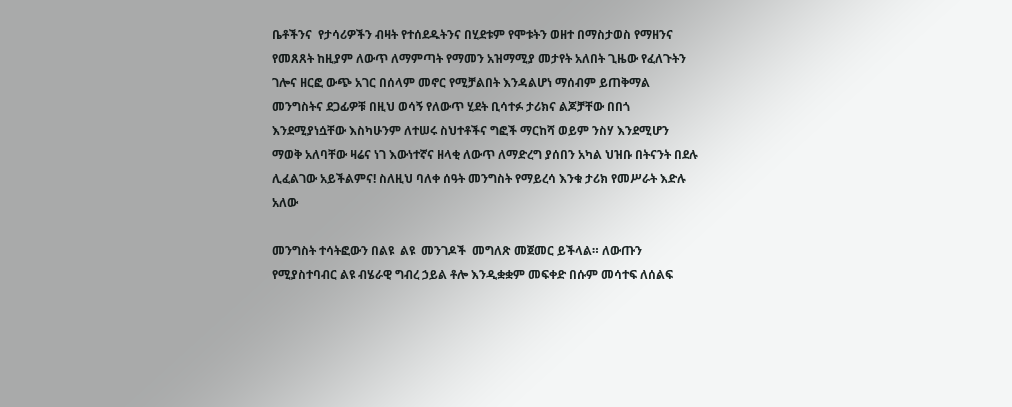ቤቶችንና  የታሳሪዎችን ብዛት የተሰደዱትንና በሂደቱም የሞቱትን ወዘተ በማስታወስ የማዘንና የመጸጸት ከዚያም ለውጥ ለማምጣት የማመን አዝማሚያ መታየት አለበት ጊዜው የፈለጉትን ገሎና ዘርፎ ውጭ አገር በሰላም መኖር የሚቻልበት እንዳልሆነ ማሰብም ይጠቅማል መንግስትና ደጋፊዎቹ በዚህ ወሳኝ የለውጥ ሂደት ቢሳተፉ ታሪክና ልጆቻቸው በበጎ እንደሚያነሷቸው እስካሁንም ለተሠሩ ስህተቶችና ግፎች ማርከሻ ወይም ንስሃ እንደሚሆን ማወቅ አለባቸው ዛሬና ነገ እውነተኛና ዘላቂ ለውጥ ለማድረግ ያሰበን አካል ህዝቡ በትናንት በደሉ ሊፈልገው አይችልምና! ስለዚህ ባለቀ ሰዓት መንግስት የማይረሳ እንቁ ታሪክ የመሥራት እድሉ አለው

መንግስት ተሳትፎውን በልዩ  ልዩ  መንገዶች  መግለጽ መጀመር ይችላል። ለውጡን የሚያስተባብር ልዩ ብሄራዊ ግብረ ኃይል ቶሎ እንዲቋቋም መፍቀድ በሱም መሳተፍ ለሰልፍ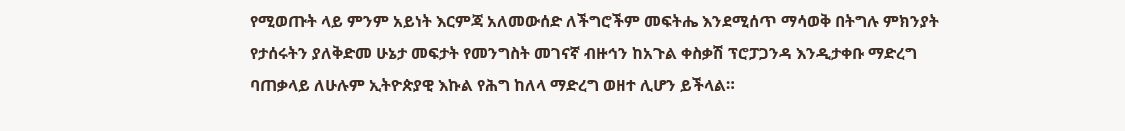የሚወጡት ላይ ምንም አይነት እርምጃ አለመውሰድ ለችግሮችም መፍትሔ እንደሚሰጥ ማሳወቅ በትግሉ ምክንያት የታሰሩትን ያለቅድመ ሁኔታ መፍታት የመንግስት መገናኛ ብዙኅን ከአጉል ቀስቃሽ ፕሮፓጋንዳ እንዲታቀቡ ማድረግ ባጠቃላይ ለሁሉም ኢትዮጵያዊ እኩል የሕግ ከለላ ማድረግ ወዘተ ሊሆን ይችላል።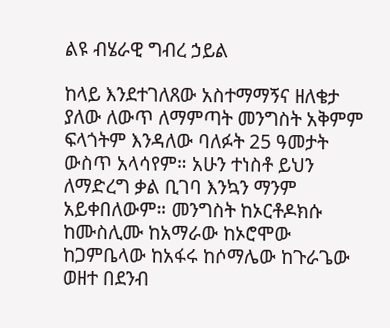ልዩ ብሄራዊ ግብረ ኃይል

ከላይ እንደተገለጸው አስተማማኝና ዘለቄታ ያለው ለውጥ ለማምጣት መንግስት አቅምም ፍላጎትም እንዳለው ባለፉት 25 ዓመታት ውስጥ አላሳየም። አሁን ተነስቶ ይህን ለማድረግ ቃል ቢገባ እንኳን ማንም አይቀበለውም። መንግስት ከኦርቶዶክሱ ከሙስሊሙ ከአማራው ከኦሮሞው ከጋምቤላው ከአፋሩ ከሶማሌው ከጉራጌው ወዘተ በደንብ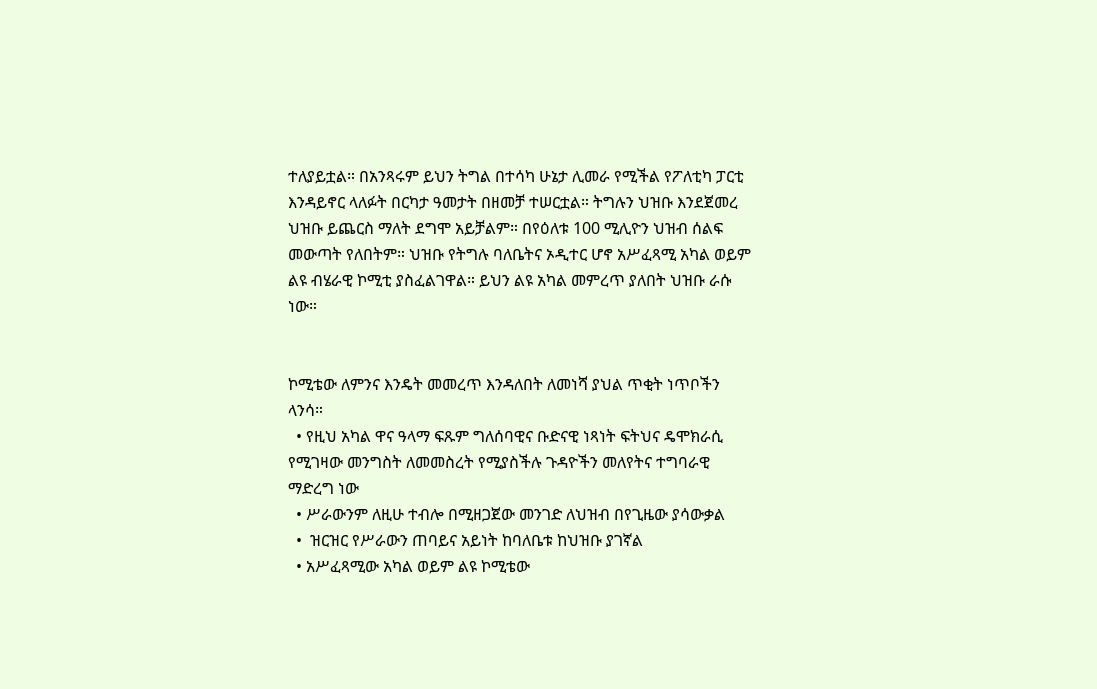ተለያይቷል። በአንጻሩም ይህን ትግል በተሳካ ሁኔታ ሊመራ የሚችል የፖለቲካ ፓርቲ እንዳይኖር ላለፉት በርካታ ዓመታት በዘመቻ ተሠርቷል። ትግሉን ህዝቡ እንደጀመረ ህዝቡ ይጨርስ ማለት ደግሞ አይቻልም። በየዕለቱ 100 ሚሊዮን ህዝብ ሰልፍ መውጣት የለበትም። ህዝቡ የትግሉ ባለቤትና ኦዲተር ሆኖ አሥፈጻሚ አካል ወይም ልዩ ብሄራዊ ኮሚቲ ያስፈልገዋል። ይህን ልዩ አካል መምረጥ ያለበት ህዝቡ ራሱ ነው።


ኮሚቴው ለምንና እንዴት መመረጥ እንዳለበት ለመነሻ ያህል ጥቂት ነጥቦችን ላንሳ።
  • የዚህ አካል ዋና ዓላማ ፍጹም ግለሰባዊና ቡድናዊ ነጻነት ፍትህና ዴሞክራሲ የሚገዛው መንግስት ለመመስረት የሚያስችሉ ጉዳዮችን መለየትና ተግባራዊ ማድረግ ነው
  • ሥራውንም ለዚሁ ተብሎ በሚዘጋጀው መንገድ ለህዝብ በየጊዜው ያሳውቃል
  •  ዝርዝር የሥራውን ጠባይና አይነት ከባለቤቱ ከህዝቡ ያገኛል
  • አሥፈጻሚው አካል ወይም ልዩ ኮሚቴው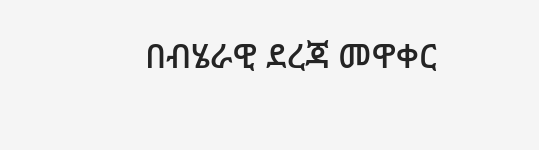በብሄራዊ ደረጃ መዋቀር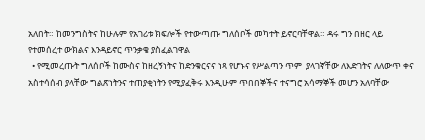አለበት። ከመንግስትና ከሁሉም የአገሪቱ ክፍሎች የተውጣጡ ግለሰቦች መካተት ይኖርባቸዋል። ዳሩ ግን በዘር ላይ የተመሰረተ ውክልና እንዳይኖር ጥንቃቄ ያስፈልገዋል
  • የሚመረጡት ግለሰቦች ከሙስና ከዘረኝነትና ከድንቁርናና ነጻ የሆኑና የሥልጣን ጥም  ያላገኛቸው ለእድገትና ለለውጥ ቀና አስተሳሰብ ያላቸው ግልጽነትንና ተጠያቂነትን የሚያፈቅሩ እንዲሁም ጥበበኞችና ተናግሮ አሳማኞች መሆን አለባቸው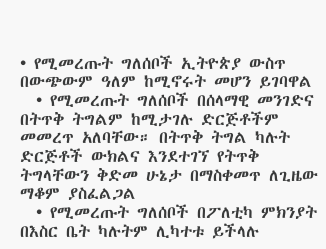• የሚመረጡት ግለሰቦች ኢትዮጵያ ውስጥ በውጭውም ዓለም ከሚኖሩት መሆን ይገባዋል
  • የሚመረጡት ግለሰቦች በሰላማዊ መንገድና በትጥቅ ትግልም ከሚታገሉ ድርጅቶችም መመረጥ አለባቸው። በትጥቅ ትግል ካሉት ድርጅቶች ውክልና እንደተገኘ የትጥቅ ትግላቸውን ቅድመ ሁኔታ በማስቀመጥ ለጊዜው ማቆም ያስፈልጋል
  • የሚመረጡት ግለሰቦች በፖለቲካ ምክንያት በእስር ቤት ካሉትም ሊካተቱ ይችላሉ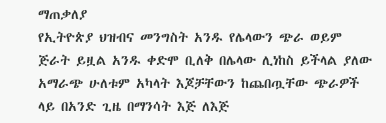ማጠቃለያ
የኢትዮጵያ ህዝብና መንግስት አንዱ የሌላውን ጭራ ወይም ጅራት ይዟል አንዱ ቀድሞ ቢለቅ በሌላው ሊነከስ ይችላል ያለው አማራጭ ሁለቱም አካላት እጆቻቸውን ከጨበጧቸው ጭራዎች ላይ በአንድ ጊዜ በማንሳት እጅ ለእጅ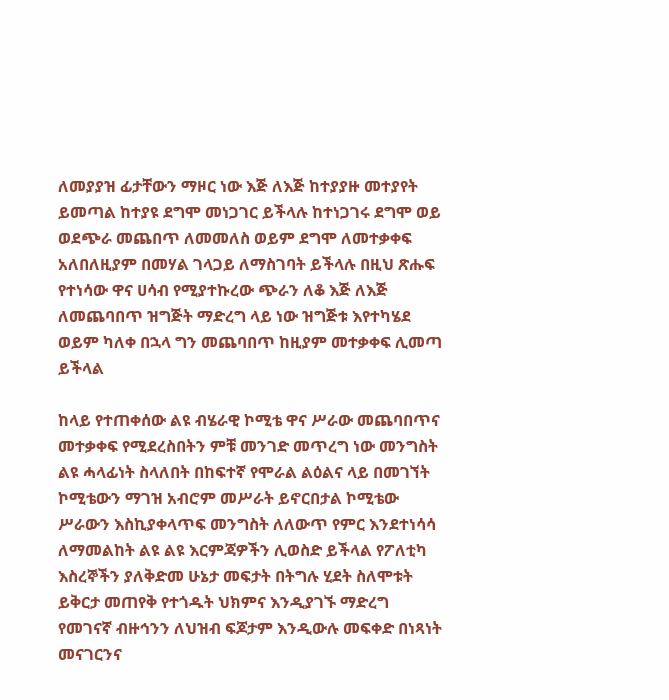ለመያያዝ ፊታቸውን ማዞር ነው እጅ ለእጅ ከተያያዙ መተያየት ይመጣል ከተያዩ ደግሞ መነጋገር ይችላሉ ከተነጋገሩ ደግሞ ወይ ወደጭራ መጨበጥ ለመመለስ ወይም ደግሞ ለመተቃቀፍ አለበለዚያም በመሃል ገላጋይ ለማስገባት ይችላሉ በዚህ ጽሑፍ የተነሳው ዋና ሀሳብ የሚያተኩረው ጭራን ለቆ እጅ ለእጅ ለመጨባበጥ ዝግጅት ማድረግ ላይ ነው ዝግጅቱ እየተካሄደ ወይም ካለቀ በኋላ ግን መጨባበጥ ከዚያም መተቃቀፍ ሊመጣ ይችላል

ከላይ የተጠቀሰው ልዩ ብሄራዊ ኮሚቴ ዋና ሥራው መጨባበጥና መተቃቀፍ የሚደረስበትን ምቹ መንገድ መጥረግ ነው መንግስት ልዩ ሓላፊነት ስላለበት በከፍተኛ የሞራል ልዕልና ላይ በመገኘት ኮሚቴውን ማገዝ አብሮም መሥራት ይኖርበታል ኮሚቴው ሥራውን እስኪያቀላጥፍ መንግስት ለለውጥ የምር እንደተነሳሳ ለማመልከት ልዩ ልዩ እርምጃዎችን ሊወስድ ይችላል የፖለቲካ እስረኞችን ያለቅድመ ሁኔታ መፍታት በትግሉ ሂደት ስለሞቱት ይቅርታ መጠየቅ የተጎዱት ህክምና እንዲያገኙ ማድረግ የመገናኛ ብዙኅንን ለህዝብ ፍጆታም እንዲውሉ መፍቀድ በነጻነት መናገርንና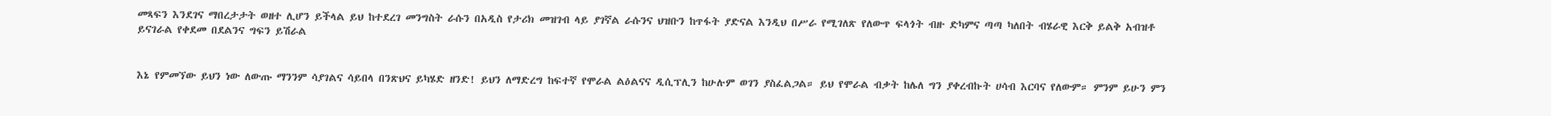መጻፍን እንደገና ማበረታታት ወዘተ ሊሆን ይችላል ይህ ከተደረገ መንግስት ራሱን በአዲስ የታሪክ መዝገብ ላይ ያገኛል ራሱንና ህዝቡን ከጥፋት ያድናል እንዲህ በሥራ የሚገለጽ የለውጥ ፍላጎት ብዙ ድካምና ጣጣ ካለበት ብሄራዊ እርቅ ይልቅ አብዝቶ ይናገራል የቀደመ በደልንና ግፍን ይሽራል


እኔ የምመኘው ይህን ነው ለውጡ ማንንም ሳያገልና ሳይበላ በንጽህና ይካሄድ ዘንድ! ይህን ለማድረግ ከፍተኛ የሞራል ልዕልናና ዲሲፕሊን ከሁሉም ወገን ያስፈልጋል። ይህ የሞራል ብቃት ከሌለ ግን ያቀረብኩት ሀሳብ እርባና የለውም። ምንም ይሁን ምን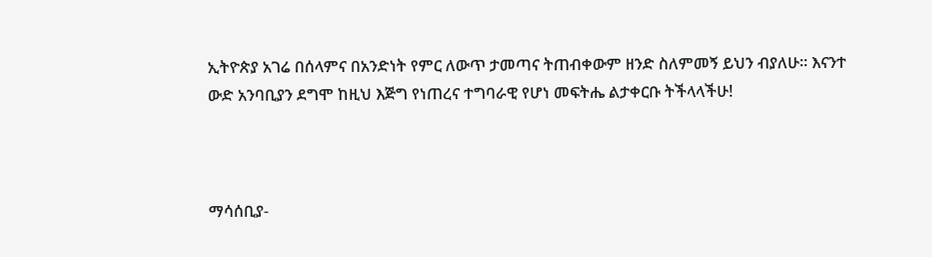ኢትዮጵያ አገሬ በሰላምና በአንድነት የምር ለውጥ ታመጣና ትጠብቀውም ዘንድ ስለምመኝ ይህን ብያለሁ። እናንተ ውድ አንባቢያን ደግሞ ከዚህ እጅግ የነጠረና ተግባራዊ የሆነ መፍትሔ ልታቀርቡ ትችላላችሁ!



ማሳሰቢያ-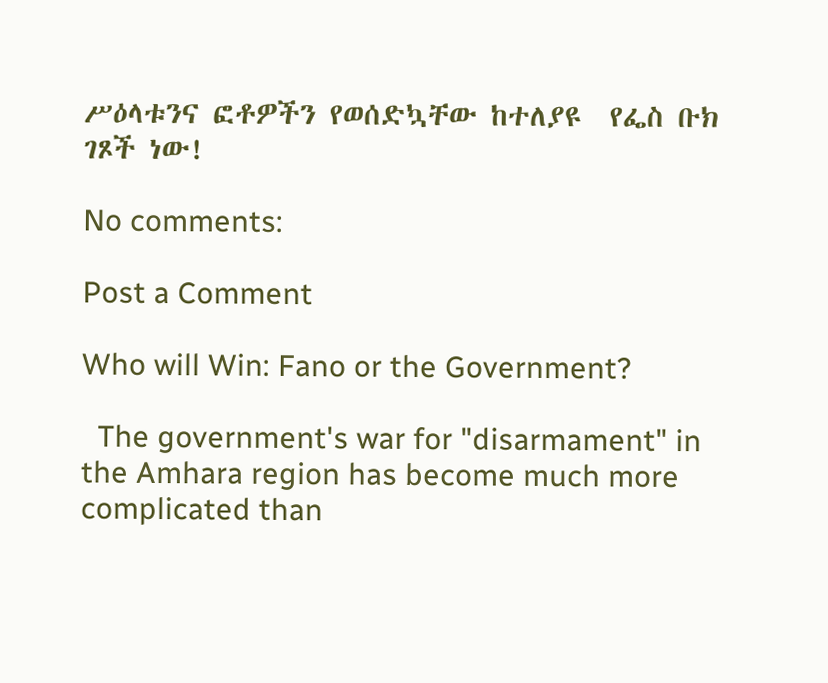ሥዕላቱንና ፎቶዎችን የወሰድኳቸው ከተለያዩ  የፌስ ቡክ ገጾች ነው!

No comments:

Post a Comment

Who will Win: Fano or the Government?

  The government's war for "disarmament" in the Amhara region has become much more   complicated than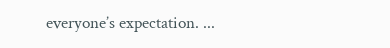everyone’s expectation. ...